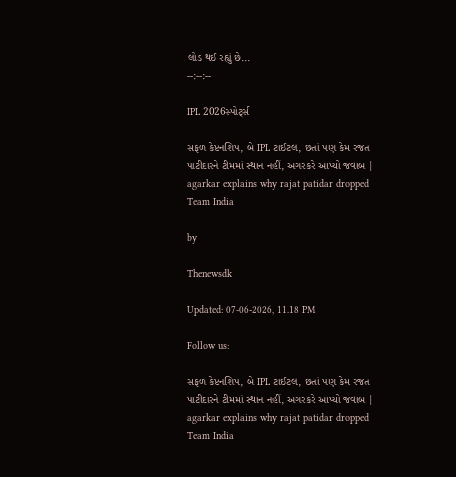લોડ થઈ રહ્યું છે...
--:--:--

IPL 2026સ્પોર્ટ્સ

સફળ કેપ્ટનશિપ, બે IPL ટાઈટલ, છતાં પણ કેમ રજત પાટીદારને ટીમમાં સ્થાન નહીં, અગરકરે આપ્યો જવાબ | agarkar explains why rajat patidar dropped Team India

by

Thenewsdk

Updated: 07-06-2026, 11.18 PM

Follow us:

સફળ કેપ્ટનશિપ, બે IPL ટાઈટલ, છતાં પણ કેમ રજત પાટીદારને ટીમમાં સ્થાન નહીં, અગરકરે આપ્યો જવાબ | agarkar explains why rajat patidar dropped Team India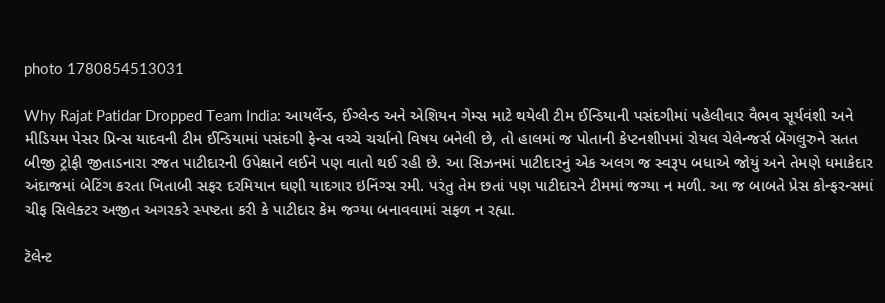photo 1780854513031

Why Rajat Patidar Dropped Team India: આયર્લેન્ડ, ઈંગ્લેન્ડ અને એશિયન ગેમ્સ માટે થયેલી ટીમ ઈન્ડિયાની પસંદગીમાં પહેલીવાર વૈભવ સૂર્યવંશી અને મીડિયમ પેસર પ્રિન્સ યાદવની ટીમ ઈન્ડિયામાં પસંદગી ફેન્સ વચ્ચે ચર્ચાનો વિષય બનેલી છે, તો હાલમાં જ પોતાની કેપ્ટનશીપમાં રોયલ ચેલેન્જર્સ બેંગલુરુને સતત બીજી ટ્રોફી જીતાડનારા રજત પાટીદારની ઉપેક્ષાને લઈને પણ વાતો થઈ રહી છે. આ સિઝનમાં પાટીદારનું એક અલગ જ સ્વરૂપ બધાએ જોયું અને તેમણે ધમાકેદાર અંદાજમાં બેટિંગ કરતા ખિતાબી સફર દરમિયાન ઘણી યાદગાર ઇનિંગ્સ રમી. પરંતુ તેમ છતાં પણ પાટીદારને ટીમમાં જગ્યા ન મળી. આ જ બાબતે પ્રેસ કોન્ફરન્સમાં ચીફ સિલેક્ટર અજીત અગરકરે સ્પષ્ટતા કરી કે પાટીદાર કેમ જગ્યા બનાવવામાં સફળ ન રહ્યા.

ટૅલેન્ટ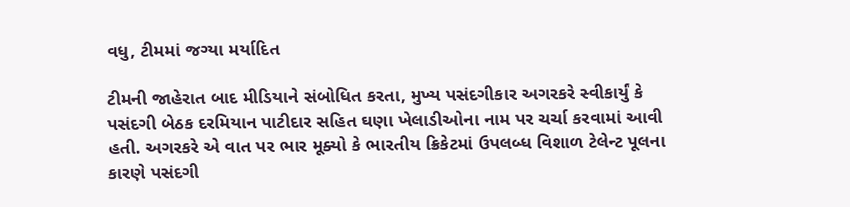વધુ, ટીમમાં જગ્યા મર્યાદિત

ટીમની જાહેરાત બાદ મીડિયાને સંબોધિત કરતા, મુખ્ય પસંદગીકાર અગરકરે સ્વીકાર્યું કે પસંદગી બેઠક દરમિયાન પાટીદાર સહિત ઘણા ખેલાડીઓના નામ પર ચર્ચા કરવામાં આવી હતી. અગરકરે એ વાત પર ભાર મૂક્યો કે ભારતીય ક્રિકેટમાં ઉપલબ્ધ વિશાળ ટેલેન્ટ પૂલના કારણે પસંદગી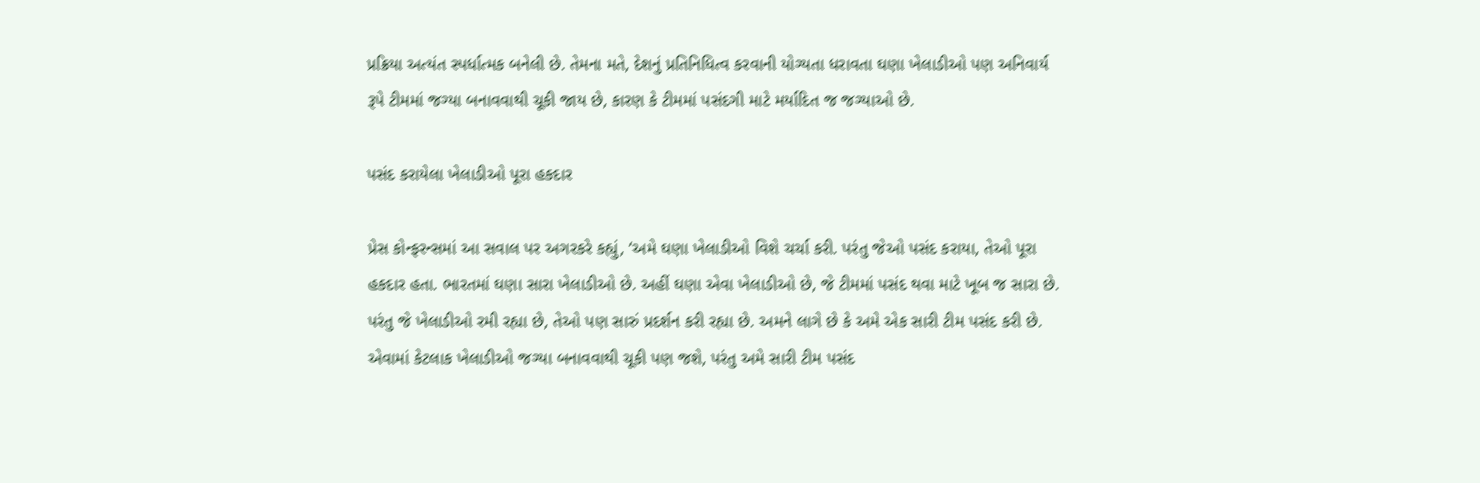પ્રક્રિયા અત્યંત સ્પર્ધાત્મક બનેલી છે. તેમના મતે, દેશનું પ્રતિનિધિત્વ કરવાની યોગ્યતા ધરાવતા ઘણા ખેલાડીઓ પણ અનિવાર્ય રૂપે ટીમમાં જગ્યા બનાવવાથી ચૂકી જાય છે, કારણ કે ટીમમાં પસંદગી માટે મર્યાદિત જ જગ્યાઓ છે.

પસંદ કરાયેલા ખેલાડીઓ પૂરા હકદાર

પ્રેસ કોન્ફરન્સમાં આ સવાલ પર અગરકરે કહ્યું, ‘અમે ઘણા ખેલાડીઓ વિશે ચર્ચા કરી. પરંતુ જેઓ પસંદ કરાયા, તેઓ પૂરા હકદાર હતા. ભારતમાં ઘણા સારા ખેલાડીઓ છે. અહીં ઘણા એવા ખેલાડીઓ છે, જે ટીમમાં પસંદ થવા માટે ખૂબ જ સારા છે. પરંતુ જે ખેલાડીઓ રમી રહ્યા છે, તેઓ પણ સારું પ્રદર્શન કરી રહ્યા છે. અમને લાગે છે કે અમે એક સારી ટીમ પસંદ કરી છે. એવામાં કેટલાક ખેલાડીઓ જગ્યા બનાવવાથી ચૂકી પણ જશે, પરંતુ અમે સારી ટીમ પસંદ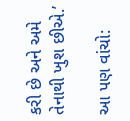કરી છે અને અમે તેનાથી ખુશ છીએ.’

આ પણ વાંચો: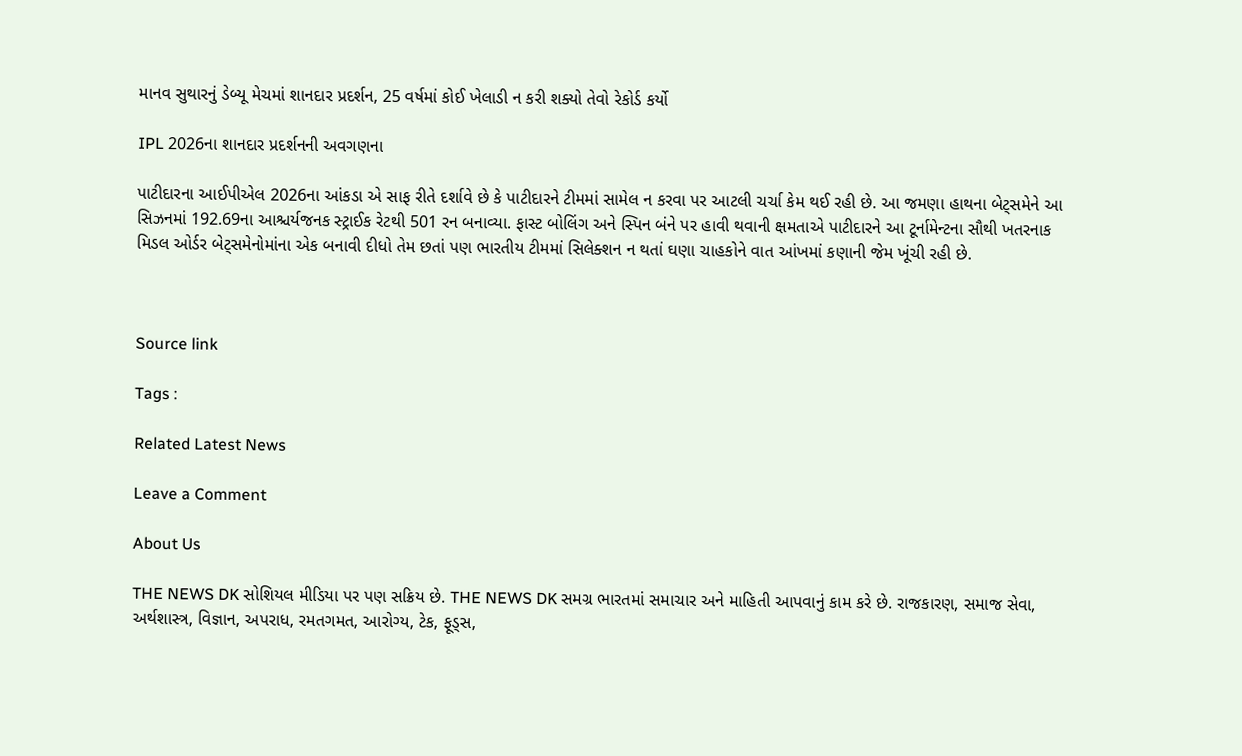માનવ સુથારનું ડેબ્યૂ મેચમાં શાનદાર પ્રદર્શન, 25 વર્ષમાં કોઈ ખેલાડી ન કરી શક્યો તેવો રેકોર્ડ કર્યો

IPL 2026ના શાનદાર પ્રદર્શનની અવગણના

પાટીદારના આઈપીએલ 2026ના આંકડા એ સાફ રીતે દર્શાવે છે કે પાટીદારને ટીમમાં સામેલ ન કરવા પર આટલી ચર્ચા કેમ થઈ રહી છે. આ જમણા હાથના બેટ્સમેને આ સિઝનમાં 192.69ના આશ્ચર્યજનક સ્ટ્રાઈક રેટથી 501 રન બનાવ્યા. ફાસ્ટ બોલિંગ અને સ્પિન બંને પર હાવી થવાની ક્ષમતાએ પાટીદારને આ ટૂર્નામેન્ટના સૌથી ખતરનાક મિડલ ઓર્ડર બેટ્સમેનોમાંના એક બનાવી દીધો તેમ છતાં પણ ભારતીય ટીમમાં સિલેક્શન ન થતાં ઘણા ચાહકોને વાત આંખમાં કણાની જેમ ખૂંચી રહી છે.



Source link

Tags :

Related Latest News

Leave a Comment

About Us

THE NEWS DK સોશિયલ મીડિયા પર પણ સક્રિય છે. THE NEWS DK સમગ્ર ભારતમાં સમાચાર અને માહિતી આપવાનું કામ કરે છે. રાજકારણ, સમાજ સેવા, અર્થશાસ્ત્ર, વિજ્ઞાન, અપરાધ, રમતગમત, આરોગ્ય, ટેક, ફૂડ્સ,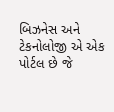બિઝનેસ અને ટેકનોલોજી એ એક પોર્ટલ છે જે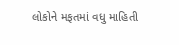લોકોને મફતમાં વધુ માહિતી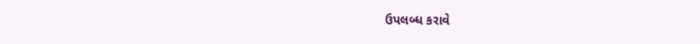ઉપલબ્ધ કરાવે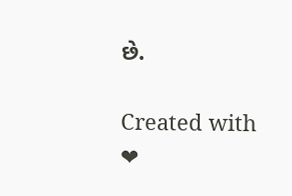છે.

Created with ❤